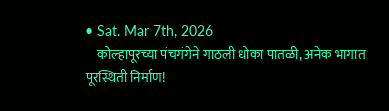• Sat. Mar 7th, 2026
    कोल्हापूरच्या पंचगंगेने गाठली धोका पातळी, अनेक भागात पूरस्थिती निर्माण!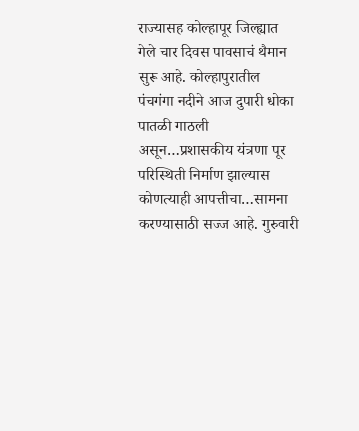राज्यासह कोल्हापूर जिल्ह्यात गेले चार दिवस पावसाचं थैमान सुरू आहे. कोल्हापुरातील पंचगंगा नदीने आज दुपारी धोका पातळी गाठली असून…प्रशासकीय यंत्रणा पूर परिस्थिती निर्माण झाल्यास कोणत्याही आपत्तीचा…सामना करण्यासाठी सज्ज आहे. गुरुवारी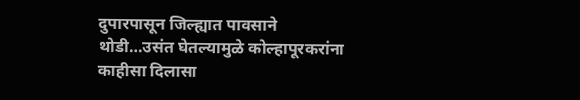दुपारपासून जिल्ह्यात पावसाने थोडी…उसंत घेतल्यामुळे कोल्हापूरकरांना काहीसा दिलासा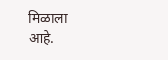मिळाला आहे.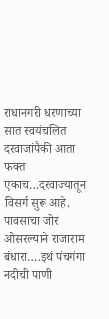राधानगरी धरणाच्या सात स्वयंचलित दरवाजांपैकी आता फक्त एकाच…दरवाज्यातून विसर्ग सुरू आहे. पावसाचा जोर ओसरल्याने राजाराम बंधारा….इथं पंचगंगा नदीची पाणी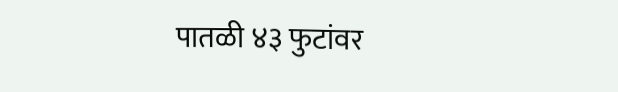पातळी ४३ फुटांवर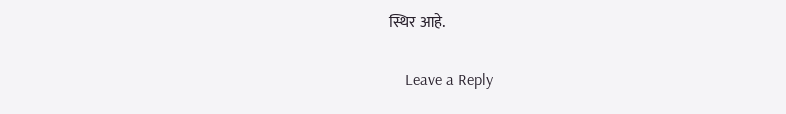स्थिर आहे.

    Leave a Reply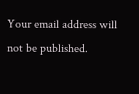Your email address will not be published.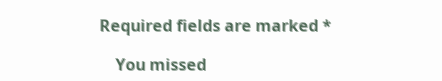Required fields are marked *

    You missed